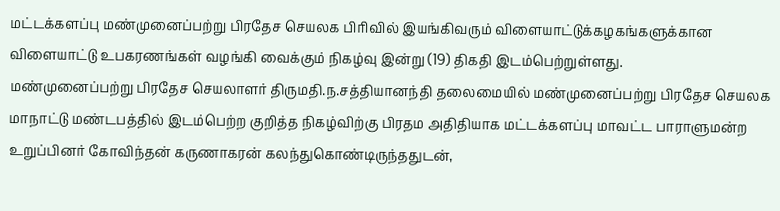மட்டக்களப்பு மண்முனைப்பற்று பிரதேச செயலக பிரிவில் இயங்கிவரும் விளையாட்டுக்கழகங்களுக்கான விளையாட்டு உபகரணங்கள் வழங்கி வைக்கும் நிகழ்வு இன்று (19) திகதி இடம்பெற்றுள்ளது.
மண்முனைப்பற்று பிரதேச செயலாளர் திருமதி.ந.சத்தியானந்தி தலைமையில் மண்முனைப்பற்று பிரதேச செயலக மாநாட்டு மண்டபத்தில் இடம்பெற்ற குறித்த நிகழ்விற்கு பிரதம அதிதியாக மட்டக்களப்பு மாவட்ட பாராளுமன்ற உறுப்பினர் கோவிந்தன் கருணாகரன் கலந்துகொண்டிருந்ததுடன்,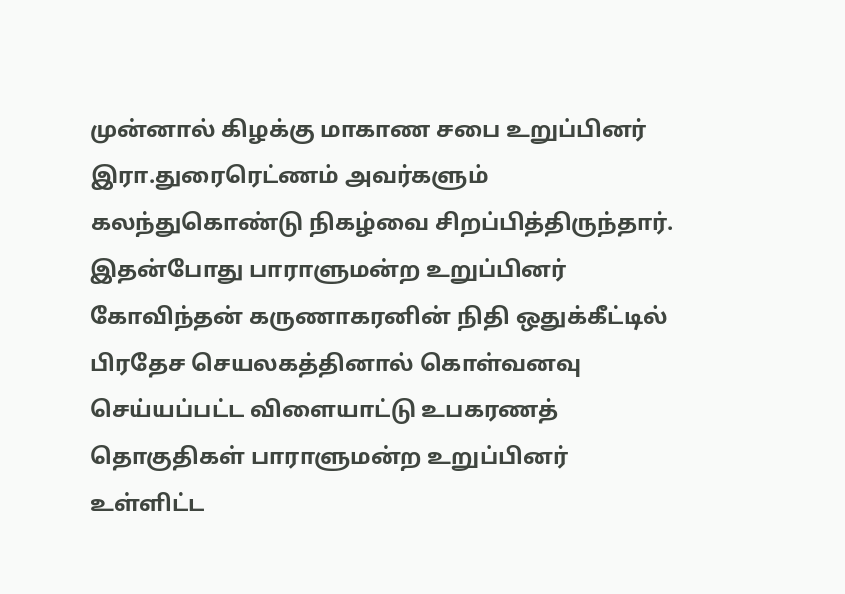முன்னால் கிழக்கு மாகாண சபை உறுப்பினர் இரா.துரைரெட்ணம் அவர்களும் கலந்துகொண்டு நிகழ்வை சிறப்பித்திருந்தார்.
இதன்போது பாராளுமன்ற உறுப்பினர் கோவிந்தன் கருணாகரனின் நிதி ஒதுக்கீட்டில் பிரதேச செயலகத்தினால் கொள்வனவு செய்யப்பட்ட விளையாட்டு உபகரணத் தொகுதிகள் பாராளுமன்ற உறுப்பினர் உள்ளிட்ட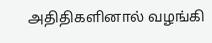அதிதிகளினால் வழங்கி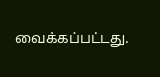வைக்கப்பட்டது.